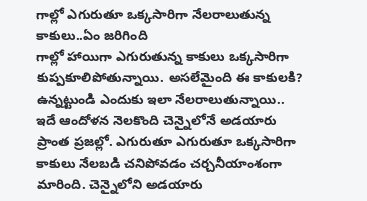గాల్లో ఎగురుతూ ఒక్కసారిగా నేలరాలుతున్న కాకులు..ఏం జరిగింది
గాల్లో హాయిగా ఎగురుతున్న కాకులు ఒక్కసారిగా కుప్పకూలిపోతున్నాయి. అసలేమైంది ఈ కాకులకి? ఉన్నట్టుండి ఎందుకు ఇలా నేలరాలుతున్నాయి.. ఇదే ఆందోళన నెలకొంది చెన్నైలోనే అడయారు ప్రాంత ప్రజల్లో. ఎగురుతూ ఎగురుతూ ఒక్కసారిగా కాకులు నేలబడి చనిపోవడం చర్చనీయాంశంగా మారింది. చెన్నైలోని అడయారు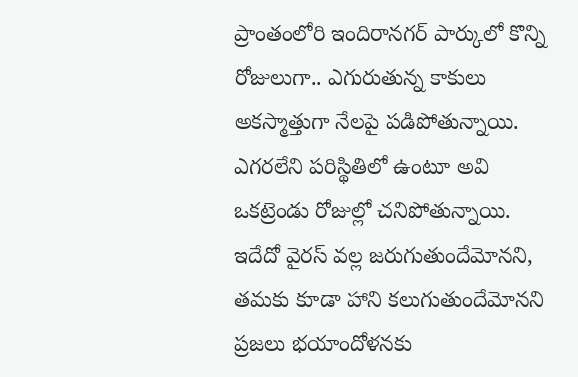ప్రాంతంలోరి ఇందిరానగర్ పార్కులో కొన్ని రోజులుగా.. ఎగురుతున్న కాకులు అకస్మాత్తుగా నేలపై పడిపోతున్నాయి.
ఎగరలేని పరిస్థితిలో ఉంటూ అవి ఒకట్రెండు రోజుల్లో చనిపోతున్నాయి. ఇదేదో వైరస్ వల్ల జరుగుతుందేమోనని, తమకు కూడా హాని కలుగుతుందేమోనని ప్రజలు భయాందోళనకు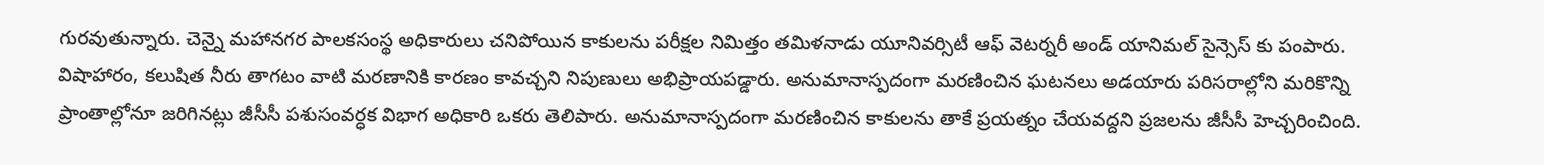గురవుతున్నారు. చెన్నై మహానగర పాలకసంస్థ అధికారులు చనిపోయిన కాకులను పరీక్షల నిమిత్తం తమిళనాడు యూనివర్సిటీ ఆఫ్ వెటర్నరీ అండ్ యానిమల్ సైన్సెస్ కు పంపారు. విషాహారం, కలుషిత నీరు తాగటం వాటి మరణానికి కారణం కావచ్చని నిపుణులు అభిప్రాయపడ్డారు. అనుమానాస్పదంగా మరణించిన ఘటనలు అడయారు పరిసరాల్లోని మరికొన్ని ప్రాంతాల్లోనూ జరిగినట్లు జీసీసీ పశుసంవర్ధక విభాగ అధికారి ఒకరు తెలిపారు. అనుమానాస్పదంగా మరణించిన కాకులను తాకే ప్రయత్నం చేయవద్దని ప్రజలను జీసీసీ హెచ్చరించింది.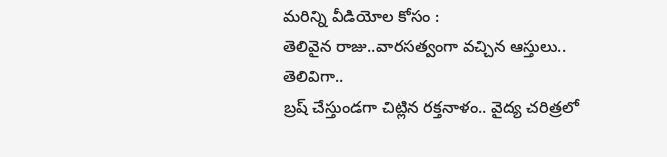మరిన్ని వీడియోల కోసం :
తెలివైన రాజు..వారసత్వంగా వచ్చిన ఆస్తులు.. తెలివిగా..
బ్రష్ చేస్తుండగా చిట్లిన రక్తనాళం.. వైద్య చరిత్రలో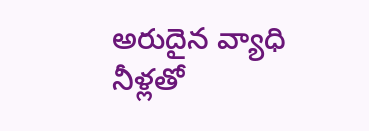అరుదైన వ్యాధి
నీళ్లతో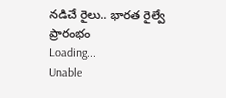నడిచే రైలు.. భారత రైల్వే ప్రారంభం
Loading...
Unable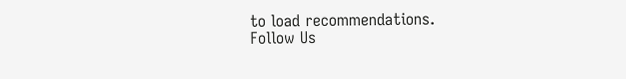to load recommendations.
Follow Us